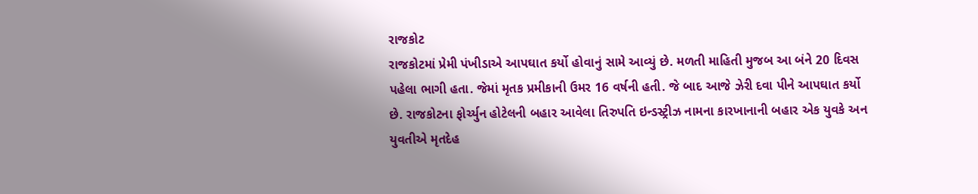રાજકોટ
રાજકોટમાં પ્રેમી પંખીડાએ આપઘાત કર્યો હોવાનું સામે આવ્યું છે. મળતી માહિતી મુજબ આ બંને 20 દિવસ પહેલા ભાગી હતા. જેમાં મૃતક પ્રમીકાની ઉમર 16 વર્ષની હતી. જે બાદ આજે ઝેરી દવા પીને આપઘાત કર્યો છે. રાજકોટના ફોર્ચ્યુન હોટેલની બહાર આવેલા તિરુપતિ ઇન્ડસ્ટ્રીઝ નામના કારખાનાની બહાર એક યુવકે અન યુવતીએ મૃતદેહ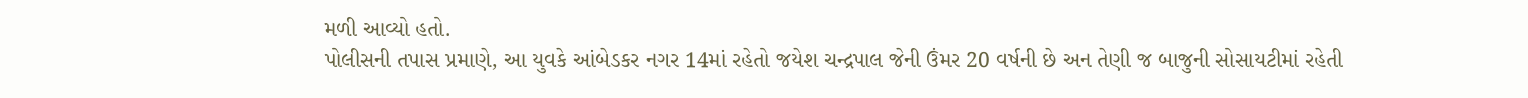મળી આવ્યો હતો.
પોલીસની તપાસ પ્રમાણે, આ યુવકે આંબેડકર નગર 14માં રહેતો જયેશ ચન્દ્રપાલ જેની ઉંમર 20 વર્ષની છે અન તેણી જ બાજુની સોસાયટીમાં રહેતી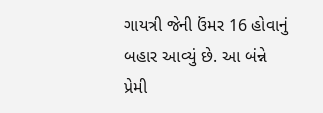ગાયત્રી જેની ઉંમર 16 હોવાનું બહાર આવ્યું છે. આ બંન્ને પ્રેમી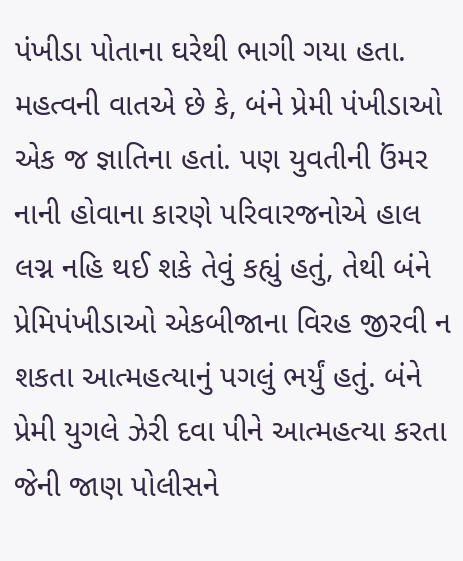પંખીડા પોતાના ઘરેથી ભાગી ગયા હતા.
મહત્વની વાતએ છે કે, બંને પ્રેમી પંખીડાઓ એક જ જ્ઞાતિના હતાં. પણ યુવતીની ઉંમર નાની હોવાના કારણે પરિવારજનોએ હાલ લગ્ન નહિ થઈ શકે તેવું કહ્યું હતું, તેથી બંને પ્રેમિપંખીડાઓ એકબીજાના વિરહ જીરવી ન શકતા આત્મહત્યાનું પગલું ભર્યું હતું. બંને પ્રેમી યુગલે ઝેરી દવા પીને આત્મહત્યા કરતા જેની જાણ પોલીસને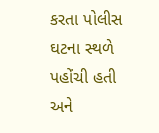કરતા પોલીસ ઘટના સ્થળે પહોંચી હતી અને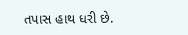તપાસ હાથ ધરી છે.